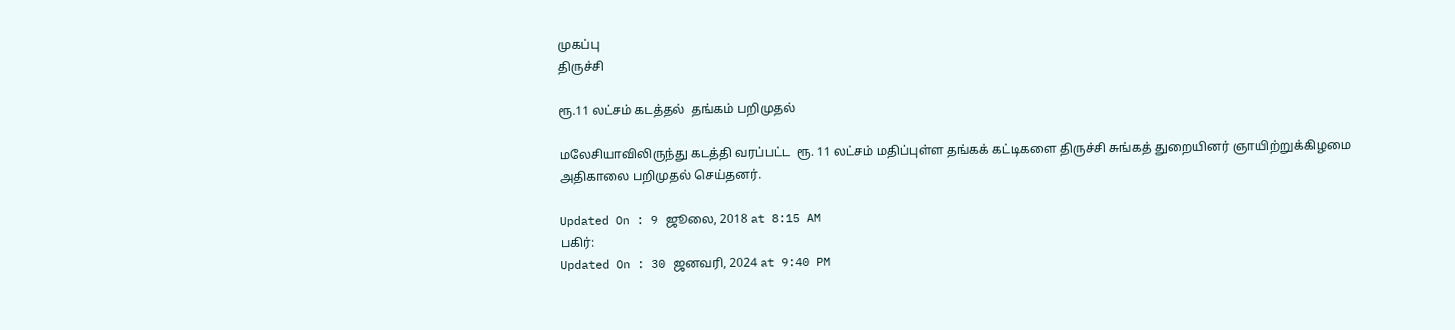முகப்பு
திருச்சி

ரூ.11 லட்சம் கடத்தல்  தங்கம் பறிமுதல்

மலேசியாவிலிருந்து கடத்தி வரப்பட்ட  ரூ. 11 லட்சம் மதிப்புள்ள தங்கக் கட்டிகளை திருச்சி சுங்கத் துறையினர் ஞாயிற்றுக்கிழமை அதிகாலை பறிமுதல் செய்தனர்.

Updated On : 9 ஜூலை, 2018 at 8:15 AM
பகிர்:
Updated On : 30 ஜனவரி, 2024 at 9:40 PM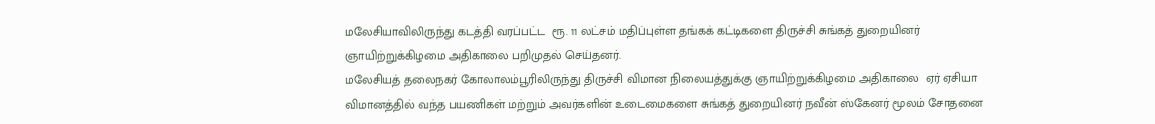மலேசியாவிலிருந்து கடத்தி வரப்பட்ட  ரூ. 11 லட்சம் மதிப்புள்ள தங்கக் கட்டிகளை திருச்சி சுங்கத் துறையினர் ஞாயிற்றுக்கிழமை அதிகாலை பறிமுதல் செய்தனர்.
மலேசியத் தலைநகர் கோலாலம்பூரிலிருந்து திருச்சி விமான நிலையத்துக்கு ஞாயிற்றுக்கிழமை அதிகாலை  ஏர் ஏசியா விமானத்தில் வந்த பயணிகள் மற்றும் அவர்களின் உடைமைகளை சுங்கத் துறையினர் நவீன் ஸ்கேனர் மூலம் சோதனை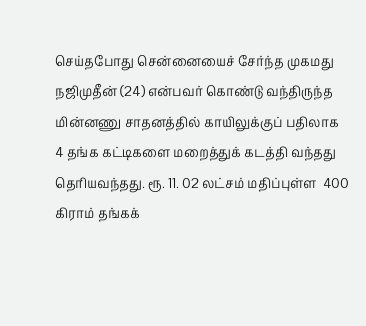செய்தபோது சென்னையைச் சேர்ந்த முகமது நஜிமுதீன் (24) என்பவர் கொண்டு வந்திருந்த மின்னணு சாதனத்தில் காயிலுக்குப் பதிலாக  4 தங்க கட்டிகளை மறைத்துக் கடத்தி வந்தது தெரியவந்தது. ரூ. 11. 02 லட்சம் மதிப்புள்ள  400 கிராம் தங்கக்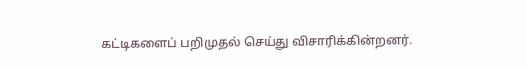கட்டிகளைப் பறிமுதல் செய்து விசாரிக்கின்றனர்.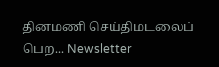தினமணி செய்திமடலைப் பெற... Newsletter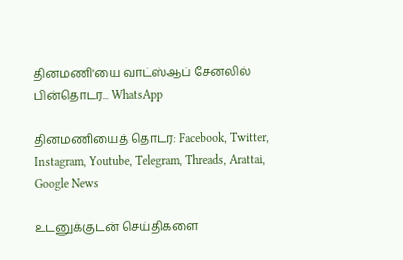தினமணி'யை வாட்ஸ்ஆப் சேனலில் பின்தொடர... WhatsApp

தினமணியைத் தொடர: Facebook, Twitter, Instagram, Youtube, Telegram, Threads, Arattai, Google News

உடனுக்குடன் செய்திகளை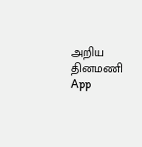அறிய தினமணி App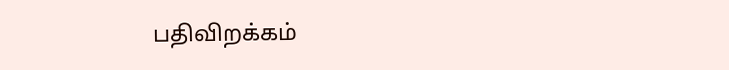பதிவிறக்கம்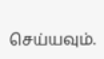செய்யவும்.